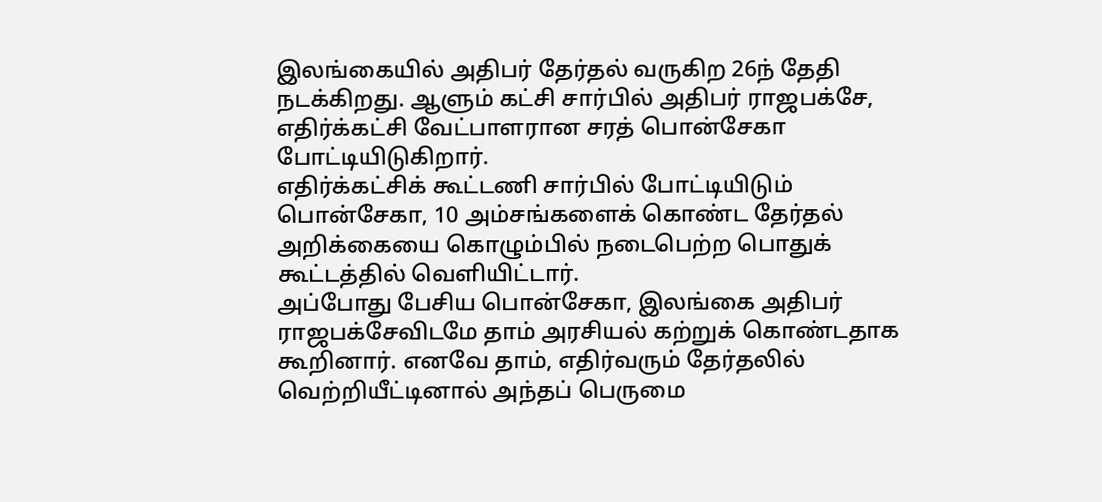இலங்கையில் அதிபர் தேர்தல் வருகிற 26ந் தேதி நடக்கிறது. ஆளும் கட்சி சார்பில் அதிபர் ராஜபக்சே, எதிர்க்கட்சி வேட்பாளரான சரத் பொன்சேகா போட்டியிடுகிறார்.
எதிர்க்கட்சிக் கூட்டணி சார்பில் போட்டியிடும் பொன்சேகா, 10 அம்சங்களைக் கொண்ட தேர்தல் அறிக்கையை கொழும்பில் நடைபெற்ற பொதுக் கூட்டத்தில் வெளியிட்டார்.
அப்போது பேசிய பொன்சேகா, இலங்கை அதிபர் ராஜபக்சேவிடமே தாம் அரசியல் கற்றுக் கொண்டதாக கூறினார். எனவே தாம், எதிர்வரும் தேர்தலில் வெற்றியீட்டினால் அந்தப் பெருமை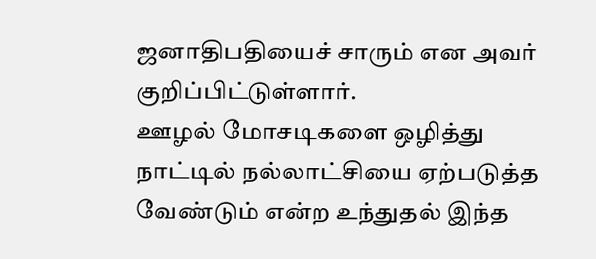ஜனாதிபதியைச் சாரும் என அவர் குறிப்பிட்டுள்ளார்.
ஊழல் மோசடிகளை ஒழித்து நாட்டில் நல்லாட்சியை ஏற்படுத்த வேண்டும் என்ற உந்துதல் இந்த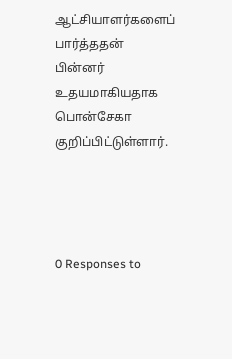ஆட்சியாளர்களைப் பார்த்ததன் பின்னர் உதயமாகியதாக பொன்சேகா குறிப்பிட்டுள்ளார்.




0 Responses to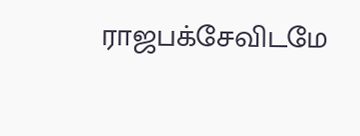ராஜபக்சேவிடமே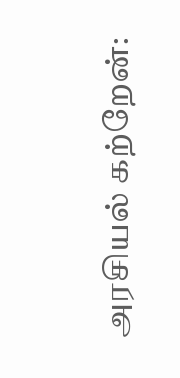அரசியல் கற்றேன்: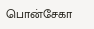பொன்சேகா